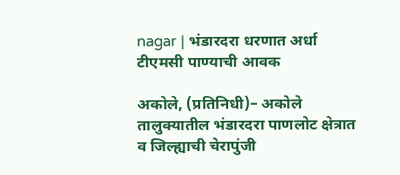nagar | भंडारदरा धरणात अर्धा टीएमसी पाण्याची आवक

अकोले, (प्रतिनिधी)– अकोले तालुक्यातील भंडारदरा पाणलोट क्षेत्रात व जिल्ह्याची चेरापुंजी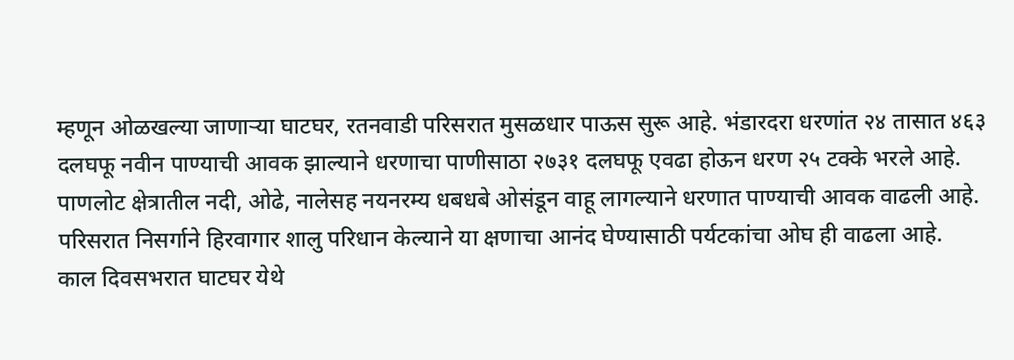म्हणून ओळखल्या जाणाऱ्या घाटघर, रतनवाडी परिसरात मुसळधार पाऊस सुरू आहे. भंडारदरा धरणांत २४ तासात ४६३ दलघफू नवीन पाण्याची आवक झाल्याने धरणाचा पाणीसाठा २७३१ दलघफू एवढा होऊन धरण २५ टक्के भरले आहे.
पाणलोट क्षेत्रातील नदी, ओढे, नालेसह नयनरम्य धबधबे ओसंडून वाहू लागल्याने धरणात पाण्याची आवक वाढली आहे. परिसरात निसर्गाने हिरवागार शालु परिधान केल्याने या क्षणाचा आनंद घेण्यासाठी पर्यटकांचा ओघ ही वाढला आहे.
काल दिवसभरात घाटघर येथे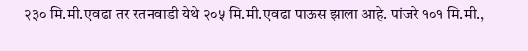२३० मि.मी.एवढा तर रतनवाडी येथे २०५ मि.मी.एवढा पाऊस झाला आहे. पांजरे १०१ मि.मी.,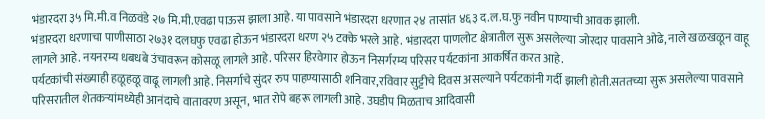भंडारदरा ३५ मि.मी.व निळवंडे २७ मि.मी.एवढा पाऊस झाला आहे. या पावसाने भंडारदरा धरणात २४ तासांत ४६३ द.ल.घ.फु नवीन पाण्याची आवक झाली.
भंडारदरा धरणाचा पाणीसाठा २७३१ दलघफु एवढा होऊन भंडारदरा धरण २५ टक्के भरले आहे. भंडारदरा पाणलोट क्षेत्रातील सुरू असलेल्या जोरदार पावसाने ओढे, नाले खळखळून वाहू लागले आहे. नयनरम्य धबधबे उंचावरून कोसळू लागले आहे. परिसर हिरवेगार होऊन निसर्गरम्य परिसर पर्यटकांना आकर्षित करत आहे.
पर्यटकांची संख्याही हळूहळू वाढू लागली आहे. निसर्गाचे सुंदर रुप पाहण्यासाठी शनिवार,रविवार सुट्टीचे दिवस असल्याने पर्यटकांनी गर्दी झाली होती.सततच्या सुरू असलेल्या पावसाने परिसरातील शेतकऱ्यांमध्येही आनंदाचे वातावरण असून, भात रोपे बहरू लागली आहे. उघडीप मिळताच आदिवासी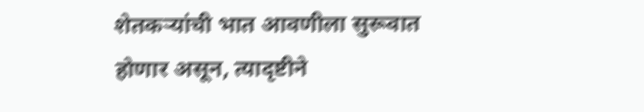शेतकऱ्यांची भात आवणीला सुरूवात होणार असून, त्यादृष्टीने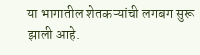या भागातील शेतकऱ्यांची लगबग सुरू झाली आहे.